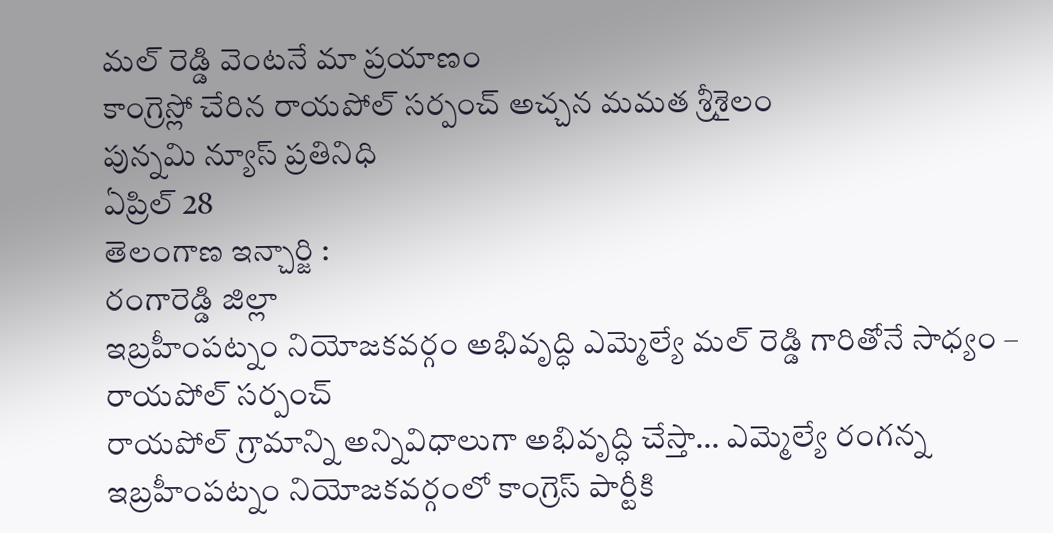మల్ రెడ్డి వెంటనే మా ప్రయాణం
కాంగ్రెస్లో చేరిన రాయపోల్ సర్పంచ్ అచ్చన మమత శ్రీశైలం
పున్నమి న్యూస్ ప్రతినిధి
ఏప్రిల్ 28
తెలంగాణ ఇన్చార్జి :
రంగారెడ్డి జిల్లా
ఇబ్రహీంపట్నం నియోజకవర్గం అభివృద్ధి ఎమ్మెల్యే మల్ రెడ్డి గారితోనే సాధ్యం – రాయపోల్ సర్పంచ్
రాయపోల్ గ్రామాన్ని అన్నివిధాలుగా అభివృద్ధి చేస్తా… ఎమ్మెల్యే రంగన్న
ఇబ్రహీంపట్నం నియోజకవర్గంలో కాంగ్రెస్ పార్టీకి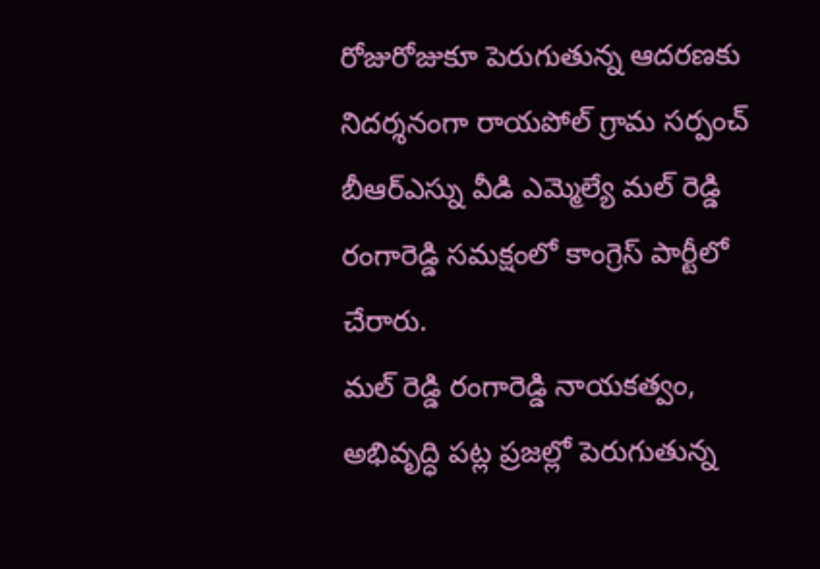రోజురోజుకూ పెరుగుతున్న ఆదరణకు నిదర్శనంగా రాయపోల్ గ్రామ సర్పంచ్ బీఆర్ఎస్ను వీడి ఎమ్మెల్యే మల్ రెడ్డి రంగారెడ్డి సమక్షంలో కాంగ్రెస్ పార్టీలో చేరారు.
మల్ రెడ్డి రంగారెడ్డి నాయకత్వం, అభివృద్ధి పట్ల ప్రజల్లో పెరుగుతున్న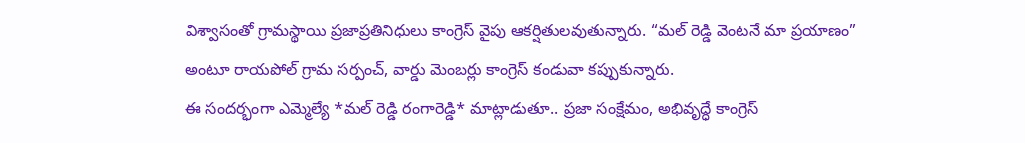విశ్వాసంతో గ్రామస్థాయి ప్రజాప్రతినిధులు కాంగ్రెస్ వైపు ఆకర్షితులవుతున్నారు. “మల్ రెడ్డి వెంటనే మా ప్రయాణం” అంటూ రాయపోల్ గ్రామ సర్పంచ్, వార్డు మెంబర్లు కాంగ్రెస్ కండువా కప్పుకున్నారు.
ఈ సందర్భంగా ఎమ్మెల్యే *మల్ రెడ్డి రంగారెడ్డి* మాట్లాడుతూ.. ప్రజా సంక్షేమం, అభివృద్ధే కాంగ్రెస్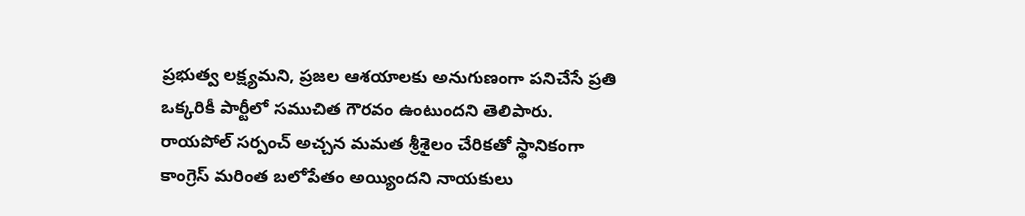ప్రభుత్వ లక్ష్యమని, ప్రజల ఆశయాలకు అనుగుణంగా పనిచేసే ప్రతి ఒక్కరికీ పార్టీలో సముచిత గౌరవం ఉంటుందని తెలిపారు.
రాయపోల్ సర్పంచ్ అచ్చన మమత శ్రీశైలం చేరికతో స్థానికంగా కాంగ్రెస్ మరింత బలోపేతం అయ్యిందని నాయకులు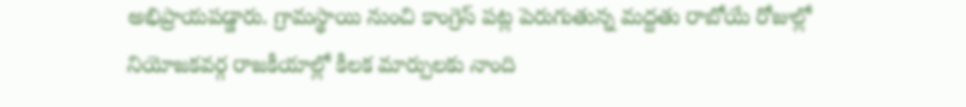అభిప్రాయపడ్డారు. గ్రామస్థాయి నుంచి కాంగ్రెస్ పట్ల పెరుగుతున్న మద్దతు రాబోయే రోజుల్లో నియోజకవర్గ రాజకీయాల్లో కీలక మార్పులకు నాంది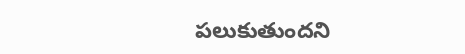పలుకుతుందని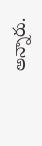అన్నారు.